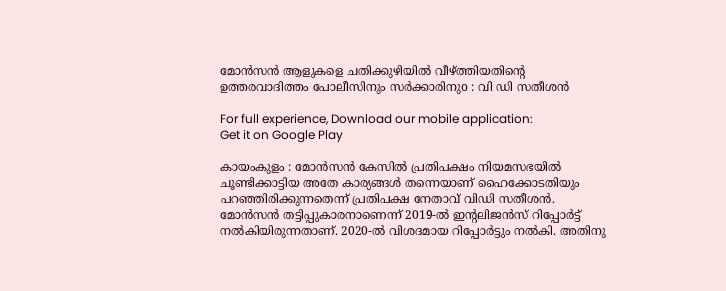മോന്‍സന്‍ ആളുകളെ ചതിക്കുഴിയില്‍ വീഴ്ത്തിയതിന്റെ ഉത്തരവാദിത്തം പോലീസിനും സര്‍ക്കാരിനുo : വി ഡി സതീശന്‍

For full experience, Download our mobile application:
Get it on Google Play

കായംകുളം : മോന്‍സന്‍ കേസില്‍ പ്രതിപക്ഷം നിയമസഭയില്‍ ചൂണ്ടിക്കാട്ടിയ അതേ കാര്യങ്ങള്‍ തന്നെയാണ് ഹൈക്കോടതിയും പറഞ്ഞിരിക്കുന്നതെന്ന് പ്രതിപക്ഷ നേതാവ് വിഡി സതീശന്‍. മോന്‍സന്‍ തട്ടിപ്പുകാരനാണെന്ന് 2019-ല്‍ ഇന്റലിജന്‍സ് റിപ്പോര്‍ട്ട് നല്‍കിയിരുന്നതാണ്. 2020-ല്‍ വിശദമായ റിപ്പോര്‍ട്ടും നല്‍കി. അതിനു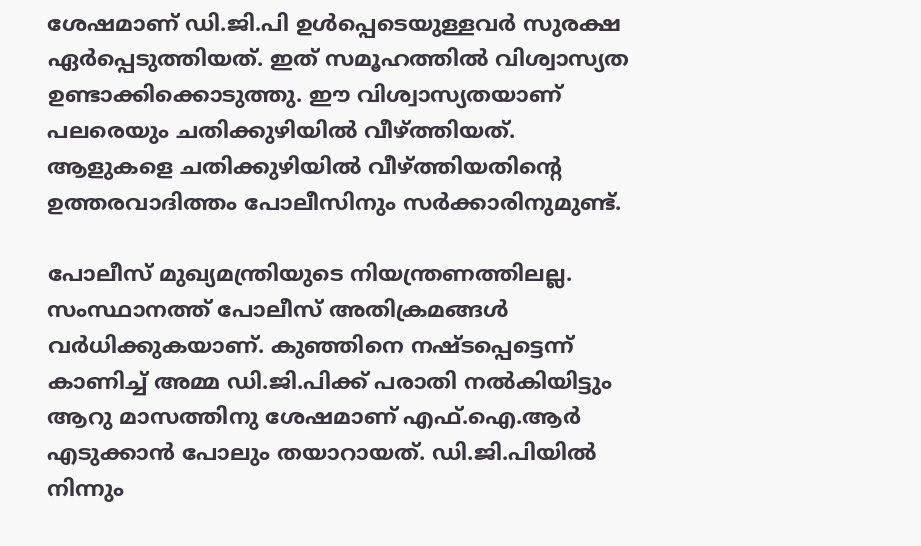ശേഷമാണ് ഡി.ജി.പി ഉള്‍പ്പെടെയുള്ളവര്‍ സുരക്ഷ ഏര്‍പ്പെടുത്തിയത്. ഇത് സമൂഹത്തില്‍ വിശ്വാസ്യത ഉണ്ടാക്കിക്കൊടുത്തു. ഈ വിശ്വാസ്യതയാണ് പലരെയും ചതിക്കുഴിയില്‍ വീഴ്ത്തിയത്. ആളുകളെ ചതിക്കുഴിയില്‍ വീഴ്ത്തിയതിന്റെ ഉത്തരവാദിത്തം പോലീസിനും സര്‍ക്കാരിനുമുണ്ട്.

പോലീസ് മുഖ്യമന്ത്രിയുടെ നിയന്ത്രണത്തിലല്ല. സംസ്ഥാനത്ത് പോലീസ് അതിക്രമങ്ങള്‍ വര്‍ധിക്കുകയാണ്. കുഞ്ഞിനെ നഷ്ടപ്പെട്ടെന്ന് കാണിച്ച്‌ അമ്മ ഡി.ജി.പിക്ക് പരാതി നല്‍കിയിട്ടും ആറു മാസത്തിനു ശേഷമാണ് എഫ്.ഐ.ആര്‍ എടുക്കാന്‍ പോലും തയാറായത്. ഡി.ജി.പിയില്‍ നിന്നും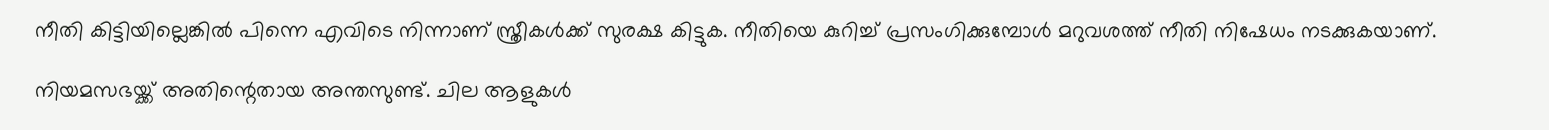നീതി കിട്ടിയില്ലെങ്കില്‍ പിന്നെ എവിടെ നിന്നാണ് സ്ത്രീകള്‍ക്ക് സുരക്ഷ കിട്ടുക. നീതിയെ കുറിച്ച്‌ പ്രസംഗിക്കുമ്പോള്‍ മറുവശത്ത് നീതി നിഷേധം നടക്കുകയാണ്.

നിയമസഭയ്ക്ക് അതിന്റെതായ അന്തസുണ്ട്. ചില ആളുകള്‍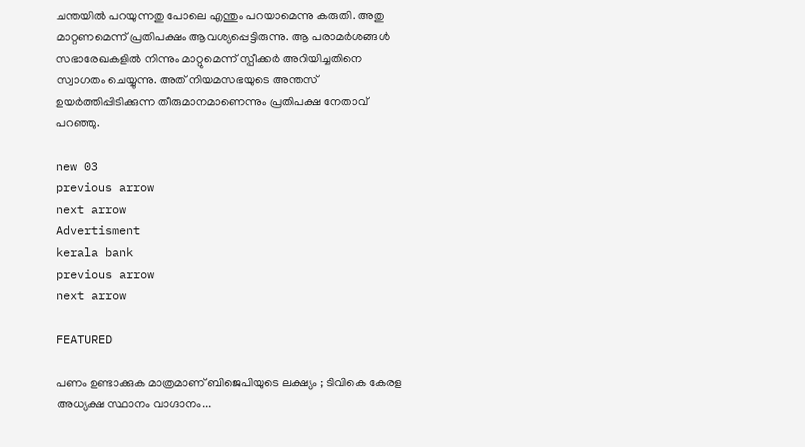ചന്തയില്‍ പറയുന്നതു പോലെ എന്തും പറയാമെന്നു കരുതി. അതു മാറ്റണമെന്ന് പ്രതിപക്ഷം ആവശ്യപ്പെട്ടിരുന്നു. ആ പരാമര്‍ശങ്ങള്‍ സഭാരേഖകളില്‍ നിന്നും മാറ്റുമെന്ന് സ്പീക്കര്‍ അറിയിച്ചതിനെ സ്വാഗതം ചെയ്യുന്നു. അത് നിയമസഭയുടെ അന്തസ് ഉയര്‍ത്തിപ്പിടിക്കുന്ന തീരുമാനമാണെന്നും പ്രതിപക്ഷ നേതാവ് പറഞ്ഞു.

new 03
previous arrow
next arrow
Advertisment
kerala bank
previous arrow
next arrow

FEATURED

പണം ഉണ്ടാക്കുക മാത്രമാണ് ബിജെപിയുടെ ലക്ഷ്യം ; ടിവികെ കേരള അധ്യക്ഷ സ്ഥാനം വാഗ്ദാനം...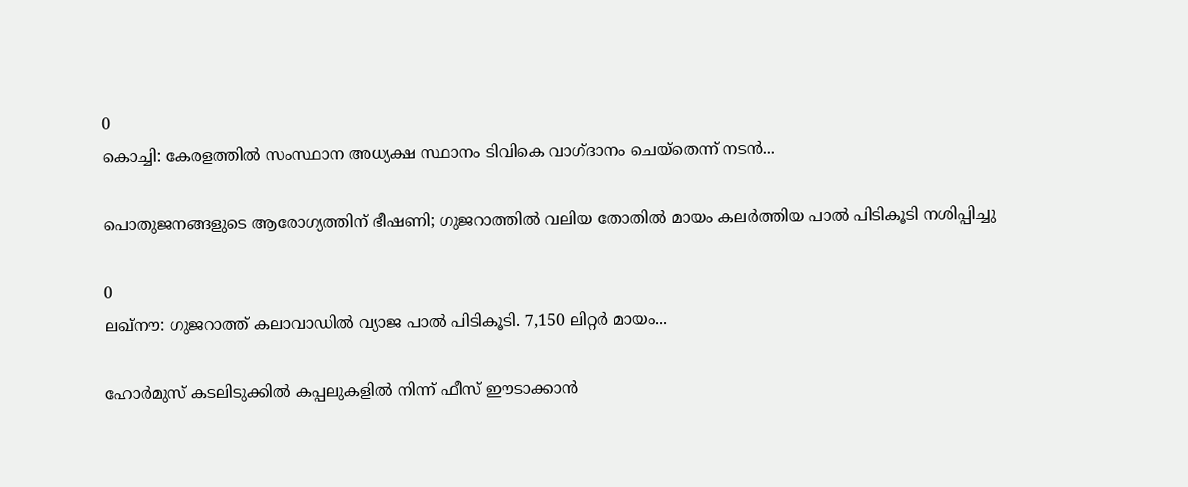0
കൊച്ചി: കേരളത്തിൽ സംസ്ഥാന അധ്യക്ഷ സ്ഥാനം ടിവികെ വാഗ്ദാനം ചെയ്തെന്ന് നടൻ...

പൊതുജനങ്ങളുടെ ആരോഗ്യത്തിന് ഭീഷണി; ഗുജറാത്തിൽ വലിയ തോതിൽ മായം കലർത്തിയ പാൽ പിടികൂടി നശിപ്പിച്ചു

0
ലഖ്‌നൗ: ഗുജറാത്ത് കലാവാഡില്‍ വ്യാജ പാല്‍ പിടികൂടി. 7,150 ലിറ്റര്‍ മായം...

ഹോർമുസ് കടലിടുക്കിൽ കപ്പലുകളിൽ നിന്ന് ഫീസ് ഈടാക്കാൻ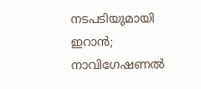നടപടിയുമായി ഇറാൻ; നാവിഗേഷണൽ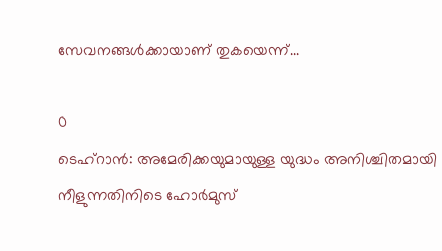സേവനങ്ങൾക്കായാണ് തുകയെന്ന്...

0
ടെഹ്റാൻ: അമേരിക്കയുമായുള്ള യുദ്ധം അനിശ്ചിതമായി നീളുന്നതിനിടെ ഹോർമുസ്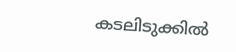കടലിടുക്കിൽ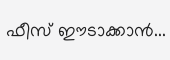ഫീസ് ഈടാക്കാൻ...